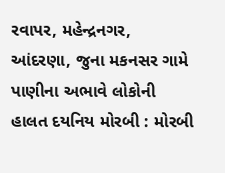રવાપર, મહેન્દ્રનગર, આંદરણા, જુના મકનસર ગામે પાણીના અભાવે લોકોની હાલત દયનિય મોરબી : મોરબી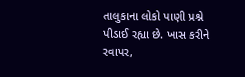તાલુકાના લોકો પાણી પ્રશ્ને પીડાઈ રહ્યા છે. ખાસ કરીને રવાપર,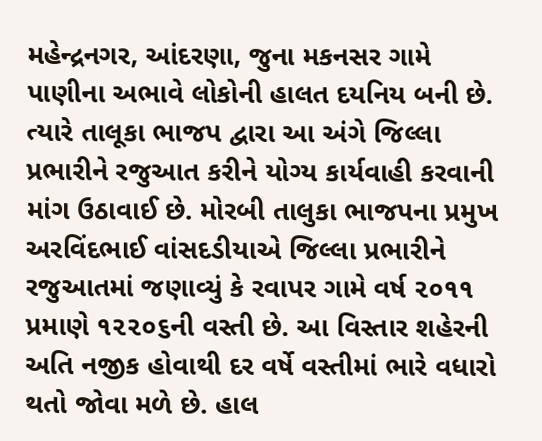મહેન્દ્રનગર, આંદરણા, જુના મકનસર ગામે પાણીના અભાવે લોકોની હાલત દયનિય બની છે. ત્યારે તાલૂકા ભાજપ દ્વારા આ અંગે જિલ્લા પ્રભારીને રજુઆત કરીને યોગ્ય કાર્યવાહી કરવાની માંગ ઉઠાવાઈ છે. મોરબી તાલુકા ભાજપના પ્રમુખ અરવિંદભાઈ વાંસદડીયાએ જિલ્લા પ્રભારીને રજુઆતમાં જણાવ્યું કે રવાપર ગામે વર્ષ ૨૦૧૧ પ્રમાણે ૧૨૨૦૬ની વસ્તી છે. આ વિસ્તાર શહેરની અતિ નજીક હોવાથી દર વર્ષે વસ્તીમાં ભારે વધારો થતો જોવા મળે છે. હાલ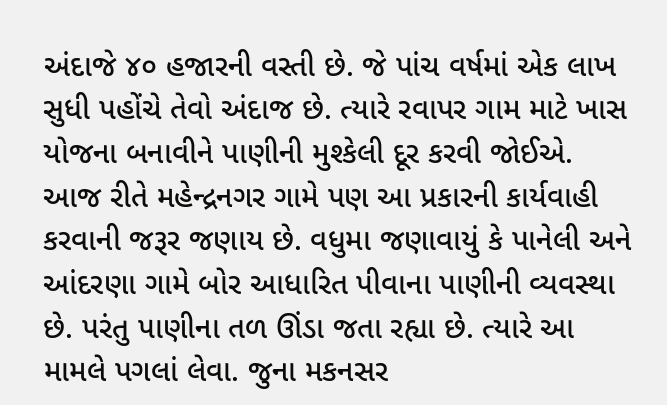અંદાજે ૪૦ હજારની વસ્તી છે. જે પાંચ વર્ષમાં એક લાખ સુધી પહોંચે તેવો અંદાજ છે. ત્યારે રવાપર ગામ માટે ખાસ યોજના બનાવીને પાણીની મુશ્કેલી દૂર કરવી જોઈએ. આજ રીતે મહેન્દ્રનગર ગામે પણ આ પ્રકારની કાર્યવાહી કરવાની જરૂર જણાય છે. વધુમા જણાવાયું કે પાનેલી અને આંદરણા ગામે બોર આધારિત પીવાના પાણીની વ્યવસ્થા છે. પરંતુ પાણીના તળ ઊંડા જતા રહ્યા છે. ત્યારે આ મામલે પગલાં લેવા. જુના મકનસર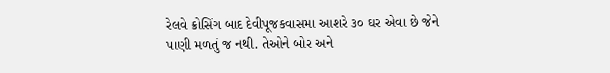રેલવે ક્રોસિંગ બાદ દેવીપૂજકવાસમા આશરે ૩૦ ઘર એવા છે જેને પાણી મળતું જ નથી. તેઓને બોર અને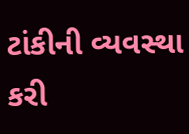ટાંકીની વ્યવસ્થા કરી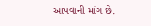આપવાની માંગ છે.